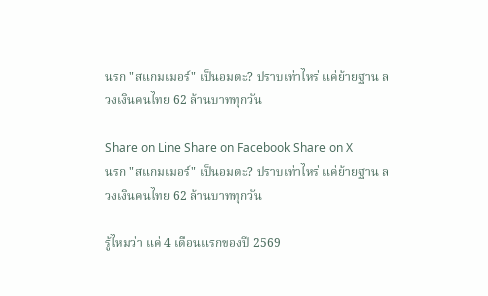นรก "สแกมเมอร์" เป็นอมตะ? ปราบเท่าไหร่ แค่ย้ายฐาน ลวงเงินคนไทย 62 ล้านบาททุกวัน

Share on Line Share on Facebook Share on X
นรก "สแกมเมอร์" เป็นอมตะ? ปราบเท่าไหร่ แค่ย้ายฐาน ลวงเงินคนไทย 62 ล้านบาททุกวัน

รู้ไหมว่า แค่ 4 เดือนแรกของปี 2569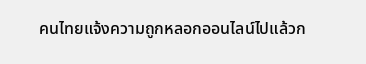คนไทยแจ้งความถูกหลอกออนไลน์ไปแล้วก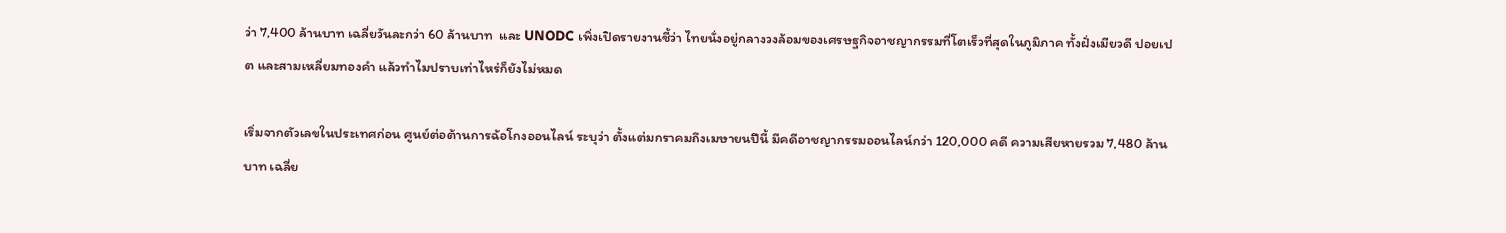ว่า 7,400 ล้านบาท เฉลี่ยวันละกว่า 60 ล้านบาท  และ UNODC เพิ่งเปิดรายงานชี้ว่า ไทยนั่งอยู่กลางวงล้อมของเศรษฐกิจอาชญากรรมที่โตเร็วที่สุดในภูมิภาค ทั้งฝั่งเมียวดี ปอยเปต และสามเหลี่ยมทองคำ แล้วทำไมปราบเท่าไหร่ก็ยังไม่หมด

เริ่มจากตัวเลขในประเทศก่อน ศูนย์ต่อต้านการฉ้อโกงออนไลน์ ระบุว่า ตั้งแต่มกราคมถึงเมษายนปีนี้ มีคดีอาชญากรรมออนไลน์กว่า 120,000 คดี ความเสียหายรวม 7,480 ล้านบาท เฉลี่ย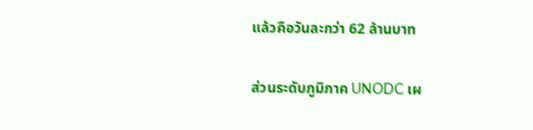แล้วคือวันละกว่า 62 ล้านบาท

ส่วนระดับภูมิภาค UNODC เผ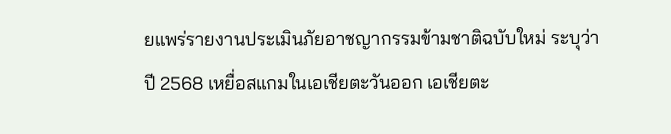ยแพร่รายงานประเมินภัยอาชญากรรมข้ามชาติฉบับใหม่ ระบุว่า ปี 2568 เหยื่อสแกมในเอเชียตะวันออก เอเชียตะ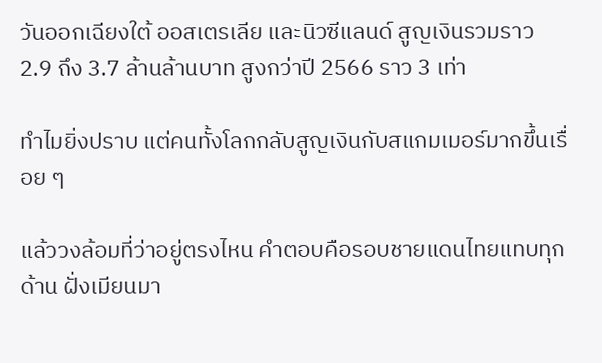วันออกเฉียงใต้ ออสเตรเลีย และนิวซีแลนด์ สูญเงินรวมราว 2.9 ถึง 3.7 ล้านล้านบาท สูงกว่าปี 2566 ราว 3 เท่า

ทำไมยิ่งปราบ แต่คนทั้งโลกกลับสูญเงินกับสแกมเมอร์มากขึ้นเรื่อย ๆ

แล้ววงล้อมที่ว่าอยู่ตรงไหน คำตอบคือรอบชายแดนไทยแทบทุกด้าน ฝั่งเมียนมา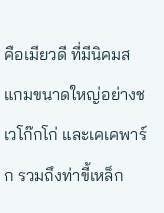คือเมียวดี ที่มีนิคมสแกมขนาดใหญ่อย่างชเวโก๊กโก่ และเคเคพาร์ก รวมถึงท่าขี้เหล็ก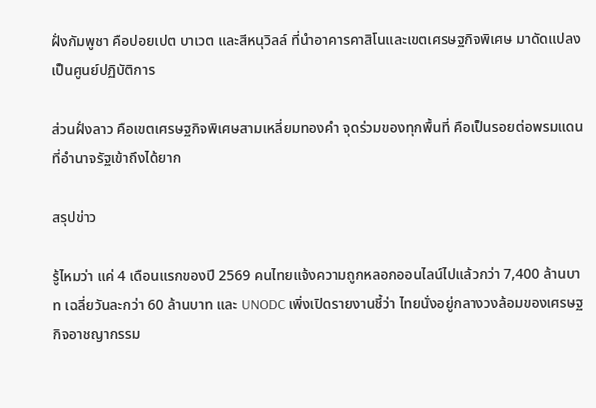ฝั่งกัมพูชา คือปอยเปต บาเวต และสีหนุวิลล์ ที่นำอาคารคาสิโนและเขตเศรษฐกิจพิเศษ มาดัดแปลงเป็นศูนย์ปฏิบัติการ

ส่วนฝั่งลาว คือเขตเศรษฐกิจพิเศษสามเหลี่ยมทองคำ จุดร่วมของทุกพื้นที่ คือเป็นรอยต่อพรมแดนที่อำนาจรัฐเข้าถึงได้ยาก

สรุปข่าว

รู้ไหมว่า แค่ 4 เดือนแรกของปี 2569 คนไทยแจ้งความถูกหลอกออนไลน์ไปแล้วกว่า 7,400 ล้านบาท เฉลี่ยวันละกว่า 60 ล้านบาท และ UNODC เพิ่งเปิดรายงานชี้ว่า ไทยนั่งอยู่กลางวงล้อมของเศรษฐกิจอาชญากรรม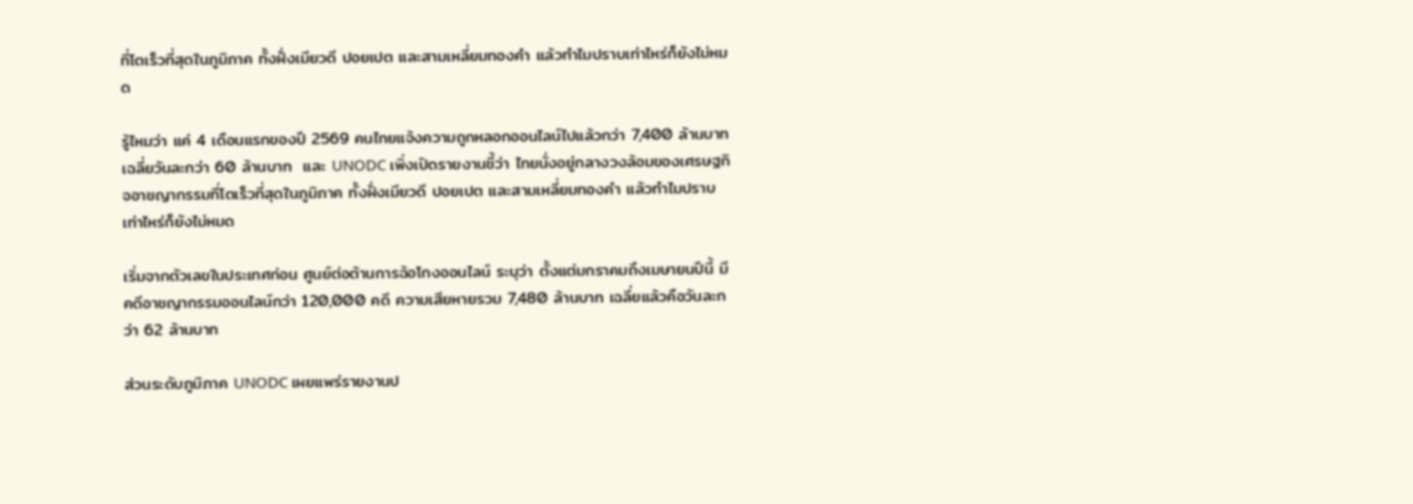ที่โตเร็วที่สุดในภูมิภาค ทั้งฝั่งเมียวดี ปอยเปต และสามเหลี่ยมทองคำ แล้วทำไมปราบเท่าไหร่ก็ยังไม่หมด

รู้ไหมว่า แค่ 4 เดือนแรกของปี 2569 คนไทยแจ้งความถูกหลอกออนไลน์ไปแล้วกว่า 7,400 ล้านบาท เฉลี่ยวันละกว่า 60 ล้านบาท  และ UNODC เพิ่งเปิดรายงานชี้ว่า ไทยนั่งอยู่กลางวงล้อมของเศรษฐกิจอาชญากรรมที่โตเร็วที่สุดในภูมิภาค ทั้งฝั่งเมียวดี ปอยเปต และสามเหลี่ยมทองคำ แล้วทำไมปราบเท่าไหร่ก็ยังไม่หมด

เริ่มจากตัวเลขในประเทศก่อน ศูนย์ต่อต้านการฉ้อโกงออนไลน์ ระบุว่า ตั้งแต่มกราคมถึงเมษายนปีนี้ มีคดีอาชญากรรมออนไลน์กว่า 120,000 คดี ความเสียหายรวม 7,480 ล้านบาท เฉลี่ยแล้วคือวันละกว่า 62 ล้านบาท

ส่วนระดับภูมิภาค UNODC เผยแพร่รายงานป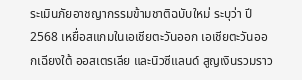ระเมินภัยอาชญากรรมข้ามชาติฉบับใหม่ ระบุว่า ปี 2568 เหยื่อสแกมในเอเชียตะวันออก เอเชียตะวันออกเฉียงใต้ ออสเตรเลีย และนิวซีแลนด์ สูญเงินรวมราว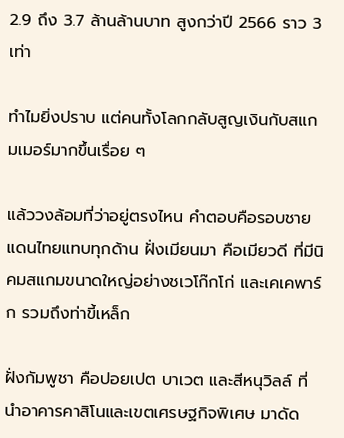2.9 ถึง 3.7 ล้านล้านบาท สูงกว่าปี 2566 ราว 3 เท่า

ทำไมยิ่งปราบ แต่คนทั้งโลกกลับสูญเงินกับสแกมเมอร์มากขึ้นเรื่อย ๆ

แล้ววงล้อมที่ว่าอยู่ตรงไหน คำตอบคือรอบชายแดนไทยแทบทุกด้าน ฝั่งเมียนมา คือเมียวดี ที่มีนิคมสแกมขนาดใหญ่อย่างชเวโก๊กโก่ และเคเคพาร์ก รวมถึงท่าขี้เหล็ก

ฝั่งกัมพูชา คือปอยเปต บาเวต และสีหนุวิลล์ ที่นำอาคารคาสิโนและเขตเศรษฐกิจพิเศษ มาดัด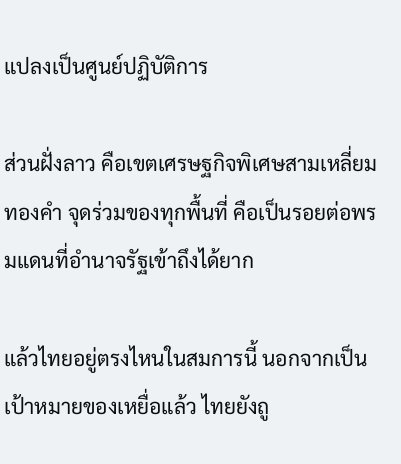แปลงเป็นศูนย์ปฏิบัติการ

ส่วนฝั่งลาว คือเขตเศรษฐกิจพิเศษสามเหลี่ยมทองคำ จุดร่วมของทุกพื้นที่ คือเป็นรอยต่อพรมแดนที่อำนาจรัฐเข้าถึงได้ยาก

แล้วไทยอยู่ตรงไหนในสมการนี้ นอกจากเป็นเป้าหมายของเหยื่อแล้ว ไทยยังถู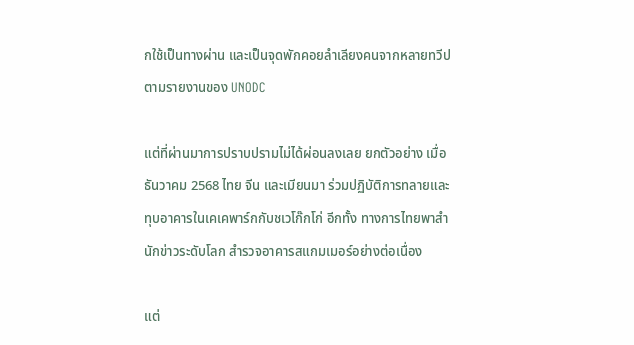กใช้เป็นทางผ่าน และเป็นจุดพักคอยลำเลียงคนจากหลายทวีป ตามรายงานของ UNODC

แต่ที่ผ่านมาการปราบปรามไม่ได้ผ่อนลงเลย ยกตัวอย่าง เมื่อธันวาคม 2568 ไทย จีน และเมียนมา ร่วมปฏิบัติการทลายและทุบอาคารในเคเคพาร์กกับชเวโก๊กโก่ อีกทั้ง ทางการไทยพาสำนักข่าวระดับโลก สำรวจอาคารสแกมเมอร์อย่างต่อเนื่อง

แต่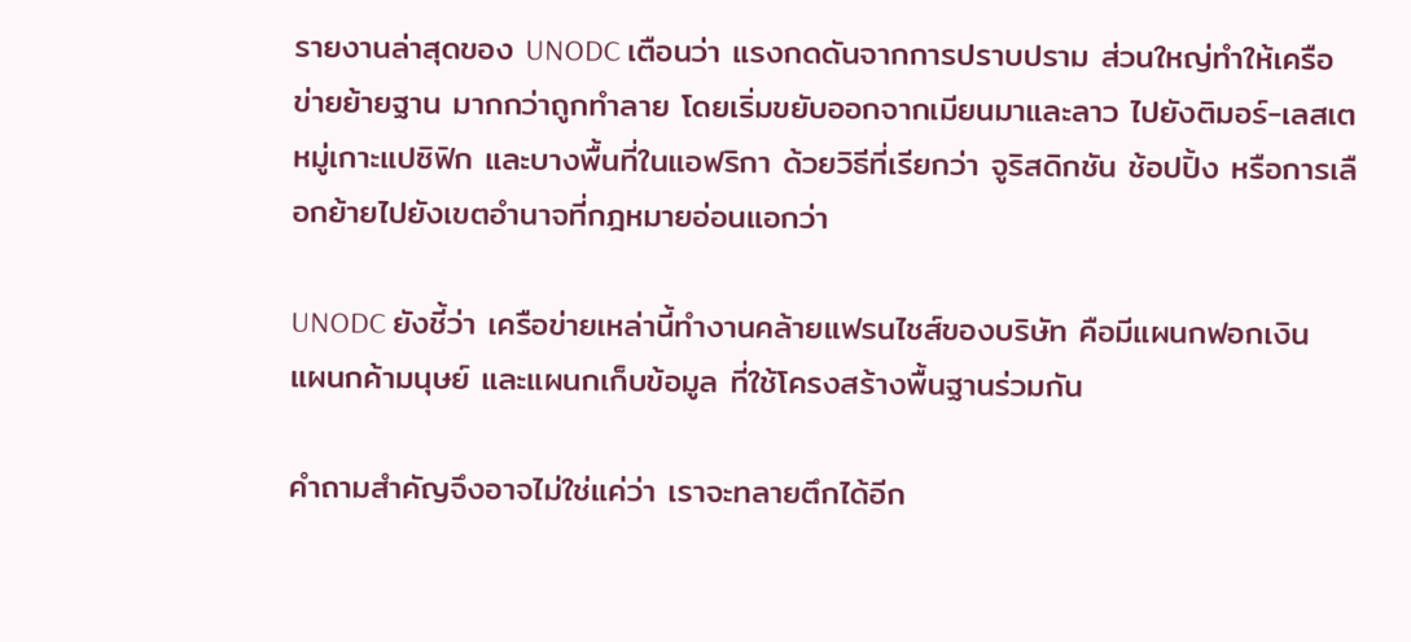รายงานล่าสุดของ UNODC เตือนว่า แรงกดดันจากการปราบปราม ส่วนใหญ่ทำให้เครือข่ายย้ายฐาน มากกว่าถูกทำลาย โดยเริ่มขยับออกจากเมียนมาและลาว ไปยังติมอร์-เลสเต หมู่เกาะแปซิฟิก และบางพื้นที่ในแอฟริกา ด้วยวิธีที่เรียกว่า จูริสดิกชัน ช้อปปิ้ง หรือการเลือกย้ายไปยังเขตอำนาจที่กฎหมายอ่อนแอกว่า

UNODC ยังชี้ว่า เครือข่ายเหล่านี้ทำงานคล้ายแฟรนไชส์ของบริษัท คือมีแผนกฟอกเงิน แผนกค้ามนุษย์ และแผนกเก็บข้อมูล ที่ใช้โครงสร้างพื้นฐานร่วมกัน

คำถามสำคัญจึงอาจไม่ใช่แค่ว่า เราจะทลายตึกได้อีก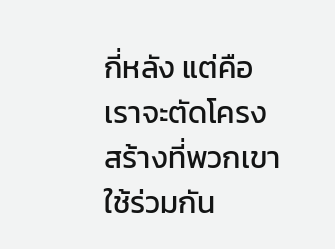กี่หลัง แต่คือ เราจะตัดโครงสร้างที่พวกเขาใช้ร่วมกัน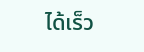ได้เร็ว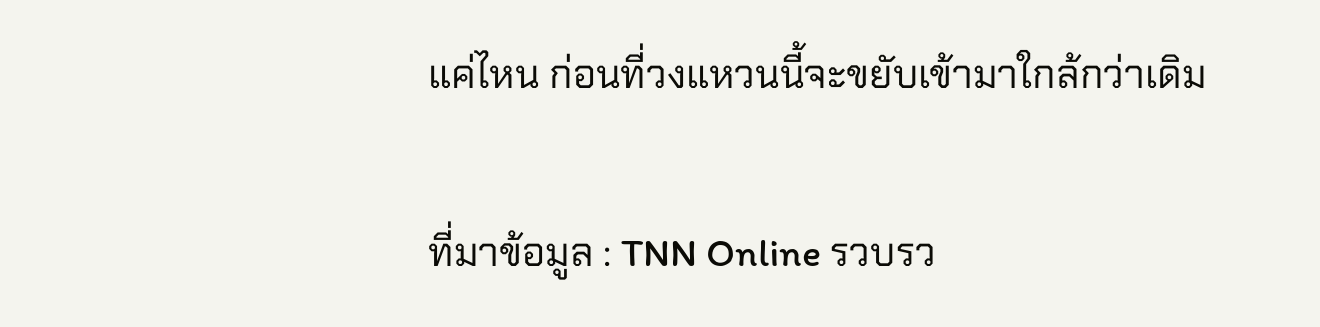แค่ไหน ก่อนที่วงแหวนนี้จะขยับเข้ามาใกล้กว่าเดิม

ที่มาข้อมูล : TNN Online รวบรว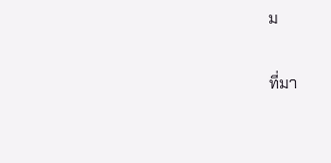ม

ที่มา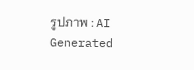รูปภาพ : AI Generated